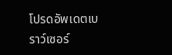โปรดอัพเดตเบราว์เซอร์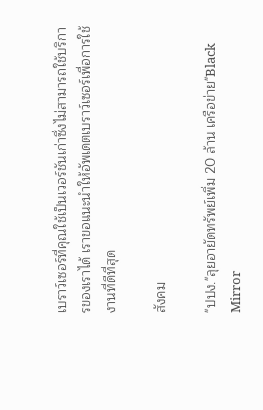เบราว์เซอร์ที่คุณใช้เป็นเวอร์ชันเก่าซึ่งไม่สามารถใช้บริการของเราได้ เราขอแนะนำให้อัพเดตเบราว์เซอร์เพื่อการใช้งานที่ดีที่สุด

สังคม

"ปปง."ลุยอายัดทรัพย์เพิ่ม 20 ล้าน เครือข่าย"Black Mirror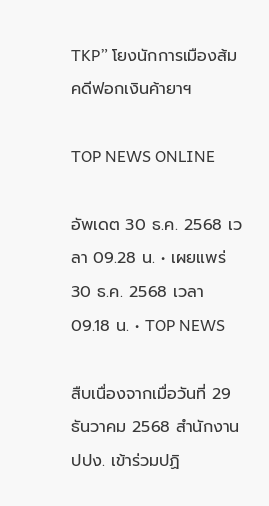TKP” โยงนักการเมืองส้มคดีฟอกเงินค้ายาฯ

TOP NEWS ONLINE

อัพเดต 30 ธ.ค. 2568 เวลา 09.28 น. • เผยแพร่ 30 ธ.ค. 2568 เวลา 09.18 น. • TOP NEWS

สืบเนื่องจากเมื่อวันที่ 29 ธันวาคม 2568 สำนักงาน ปปง. เข้าร่วมปฏิ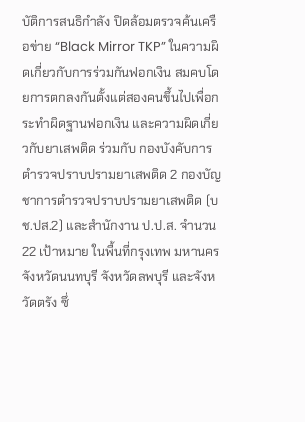บัติการสนธิกำลัง ปิดล้อมตรวจค้นเครือข่าย “Black Mirror TKP” ในความผิดเกี่ยวกับการร่วมกันฟอกเงิน สมคบโดยการตกลงกันตั้งแต่สองคนขึ้นไปเพื่อกระทำผิดฐานฟอกเงิน และความผิดเกี่ยวกับยาเสพติด ร่วมกับ กองบังคับการตำรวจปราบปรามยาเสพติด 2 กองบัญชาการตำรวจปราบปรามยาเสพติด (บช.ปส.2) และสำนักงาน ป.ป.ส. จำนวน 22 เป้าหมาย ในพื้นที่กรุงเทพ มหานคร จังหวัดนนทบุรี จังหวัดลพบุรี และจังหวัดตรัง ซึ่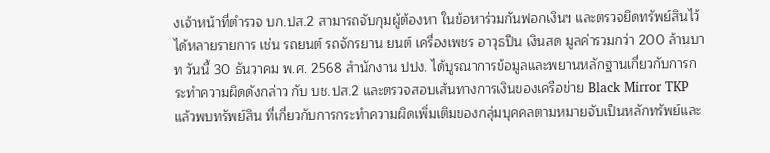งเจ้าหน้าที่ตำรวจ บก.ปส.2 สามารถจับกุมผู้ต้องหา ในข้อหาร่วมกันฟอกเงินฯ และตรวจยึดทรัพย์สินไว้ได้หลายรายการ เช่น รถยนต์ รถจักรยาน ยนต์ เครื่องเพชร อาวุธปืน เงินสด มูลค่ารวมกว่า 200 ล้านบาท วันนี้ 30 ธันวาคม พ.ศ. 2568 สำนักงาน ปปง. ได้บูรณาการข้อมูลและพยานหลักฐานเกี่ยวกับการกระทำความผิดดังกล่าว กับ บช.ปส.2 และตรวจสอบเส้นทางการเงินของเครือข่าย Black Mirror TKP แล้วพบทรัพย์สิน ที่เกี่ยวกับการกระทำความผิดเพิ่มเติมของกลุ่มบุคคลตามหมายจับเป็นหลักทรัพย์และ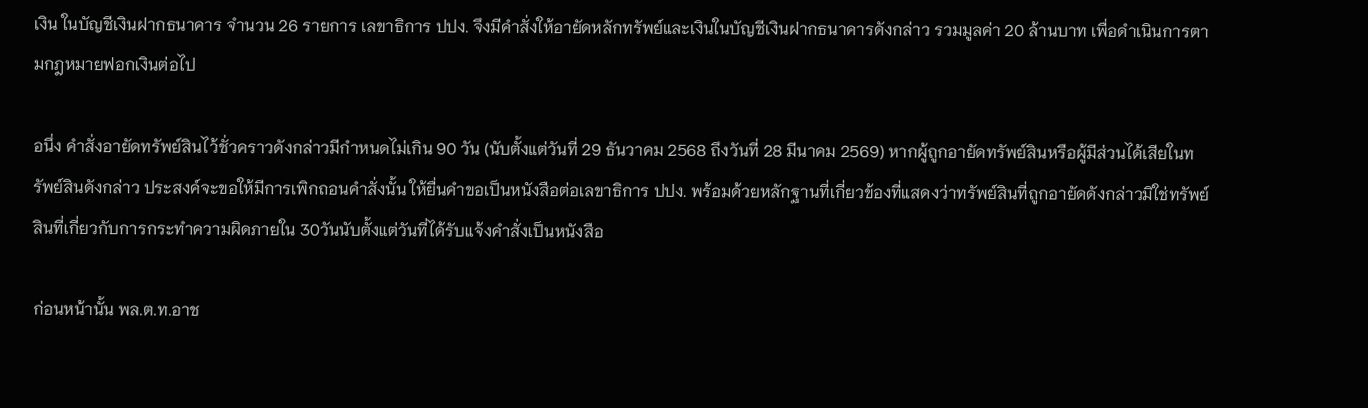เงิน ในบัญชีเงินฝากธนาคาร จำนวน 26 รายการ เลขาธิการ ปปง. จึงมีคำสั่งให้อายัดหลักทรัพย์และเงินในบัญชีเงินฝากธนาคารดังกล่าว รวมมูลค่า 20 ล้านบาท เพื่อดำเนินการตามกฎหมายฟอกเงินต่อไป

อนึ่ง คำสั่งอายัดทรัพย์สินไว้ชั่วคราวดังกล่าวมีกำหนดไม่เกิน 90 วัน (นับตั้งแต่วันที่ 29 ธันวาคม 2568 ถึงวันที่ 28 มีนาคม 2569) หากผู้ถูกอายัดทรัพย์สินหรือผู้มีส่วนได้เสียในทรัพย์สินดังกล่าว ประสงค์จะขอให้มีการเพิกถอนคำสั่งนั้น ให้ยื่นคำขอเป็นหนังสือต่อเลขาธิการ ปปง. พร้อมด้วยหลักฐานที่เกี่ยวข้องที่แสดงว่าทรัพย์สินที่ถูกอายัดดังกล่าวมิใช่ทรัพย์สินที่เกี่ยวกับการกระทำความผิดภายใน 30วันนับตั้งแต่วันที่ได้รับแจ้งคำสั่งเป็นหนังสือ

ก่อนหน้านั้น พล.ต.ท.อาช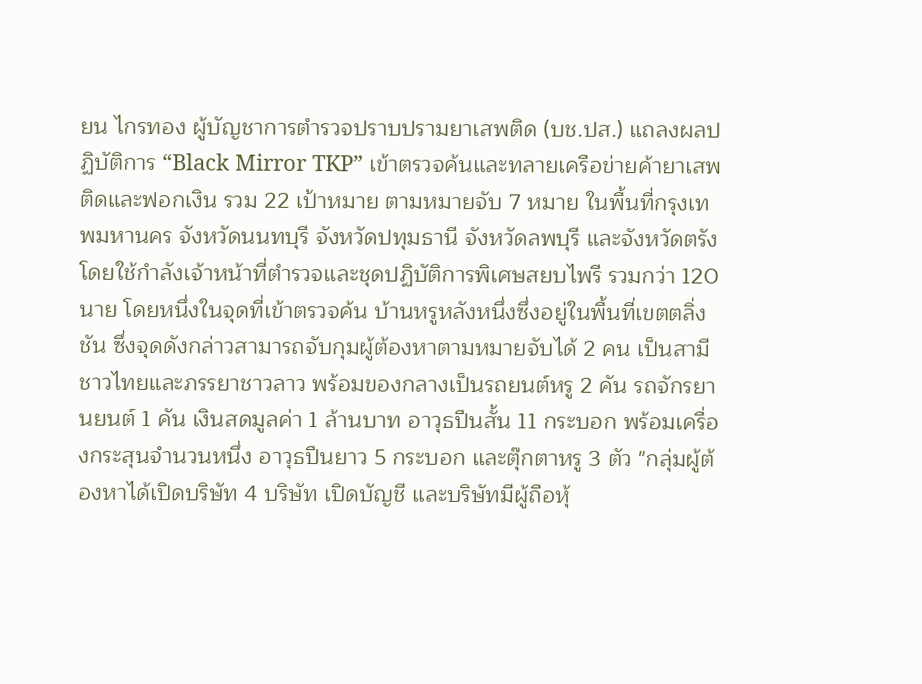ยน ไกรทอง ผู้บัญชาการตำรวจปราบปรามยาเสพติด (บช.ปส.) แถลงผลปฏิบัติการ “Black Mirror TKP” เข้าตรวจค้นและทลายเครือข่ายค้ายาเสพติดและฟอกเงิน รวม 22 เป้าหมาย ตามหมายจับ 7 หมาย ในพื้นที่กรุงเทพมหานคร จังหวัดนนทบุรี จังหวัดปทุมธานี จังหวัดลพบุรี และจังหวัดตรัง โดยใช้กำลังเจ้าหน้าที่ตำรวจและชุดปฏิบัติการพิเศษสยบไพรี รวมกว่า 120 นาย โดยหนึ่งในจุดที่เข้าตรวจค้น บ้านหรูหลังหนึ่งซึ่งอยู่ในพื้นที่เขตตลิ่งชัน ซึ่งจุดดังกล่าวสามารถจับกุมผู้ต้องหาตามหมายจับได้ 2 คน เป็นสามีชาวไทยและภรรยาชาวลาว พร้อมของกลางเป็นรถยนต์หรู 2 คัน รถจักรยานยนต์ 1 คัน เงินสดมูลค่า 1 ล้านบาท อาวุธปืนสั้น 11 กระบอก พร้อมเครื่องกระสุนจำนวนหนึ่ง อาวุธปืนยาว 5 กระบอก และตุ๊กตาหรู 3 ตัว "กลุ่มผู้ต้องหาได้เปิดบริษัท 4 บริษัท เปิดบัญชี และบริษัทมีผู้ถือหุ้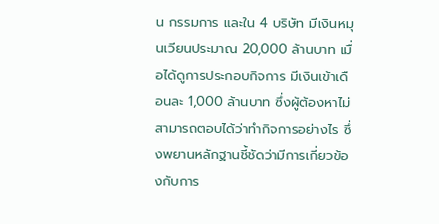น กรรมการ และใน 4 บริษัท มีเงินหมุนเวียนประมาณ 20,000 ล้านบาท เมื่อได้ดูการประกอบกิจการ มีเงินเข้าเดือนละ 1,000 ล้านบาท ซึ่งผู้ต้องหาไม่สามารถตอบได้ว่าทำกิจการอย่างไร ซึ่งพยานหลักฐานชี้ชัดว่ามีการเกี่ยวข้องกับการ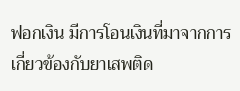ฟอกเงิน มีการโอนเงินที่มาจากการเกี่ยวข้องกับยาเสพติด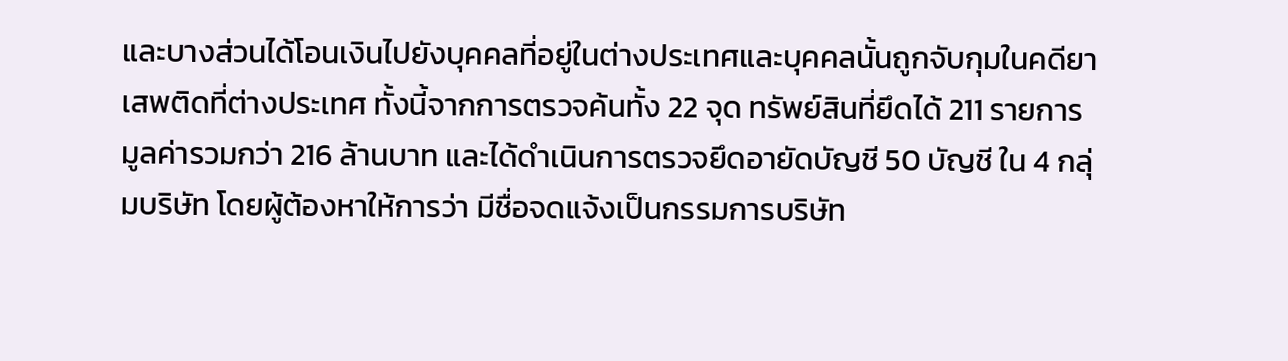และบางส่วนได้โอนเงินไปยังบุคคลที่อยู่ในต่างประเทศและบุคคลนั้นถูกจับกุมในคดียาเสพติดที่ต่างประเทศ ทั้งนี้จากการตรวจค้นทั้ง 22 จุด ทรัพย์สินที่ยึดได้ 211 รายการ มูลค่ารวมกว่า 216 ล้านบาท และได้ดำเนินการตรวจยึดอายัดบัญชี 50 บัญชี ใน 4 กลุ่มบริษัท โดยผู้ต้องหาให้การว่า มีชื่อจดแจ้งเป็นกรรมการบริษัท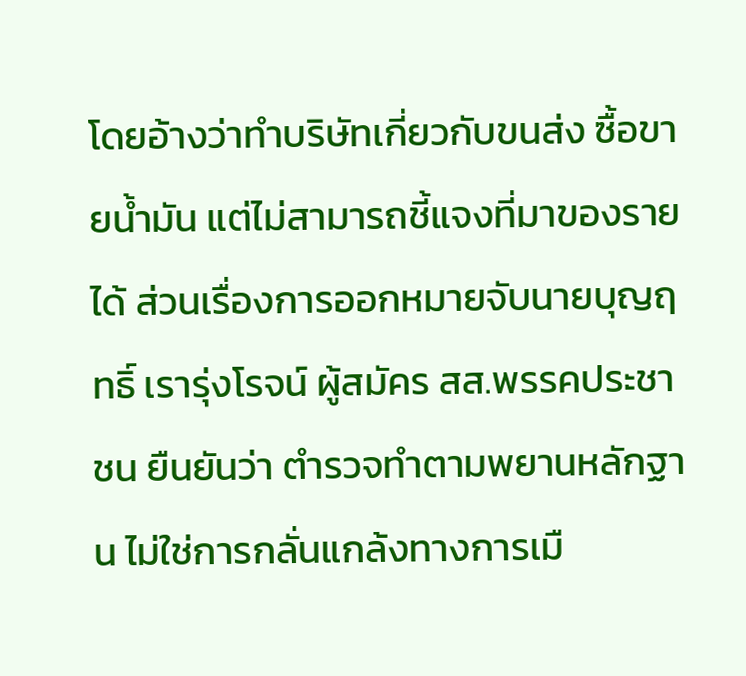โดยอ้างว่าทำบริษัทเกี่ยวกับขนส่ง ซื้อขายน้ำมัน แต่ไม่สามารถชี้แจงที่มาของรายได้ ส่วนเรื่องการออกหมายจับนายบุญฤทธิ์ เรารุ่งโรจน์ ผู้สมัคร สส.พรรคประชาชน ยืนยันว่า ตำรวจทำตามพยานหลักฐาน ไม่ใช่การกลั่นแกล้งทางการเมื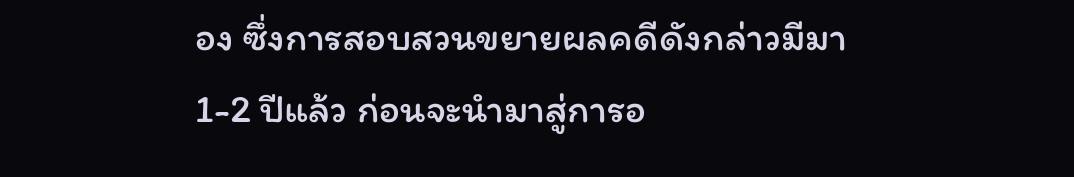อง ซึ่งการสอบสวนขยายผลคดีดังกล่าวมีมา 1-2 ปีแล้ว ก่อนจะนำมาสู่การอ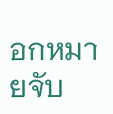อกหมายจับ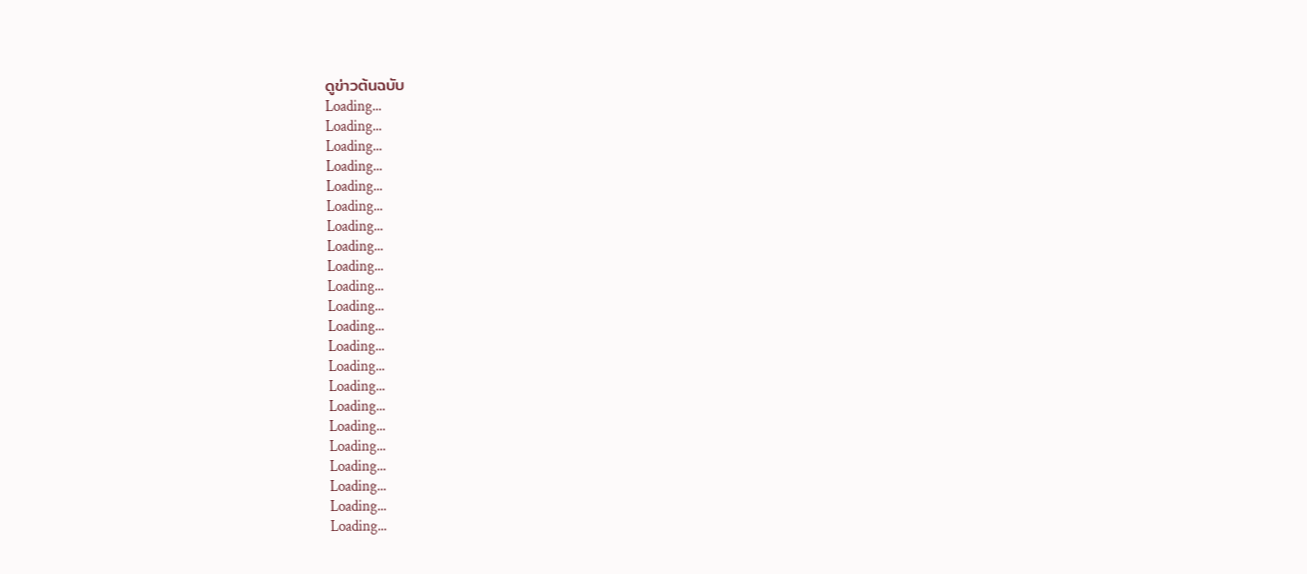ดูข่าวต้นฉบับ
Loading...
Loading...
Loading...
Loading...
Loading...
Loading...
Loading...
Loading...
Loading...
Loading...
Loading...
Loading...
Loading...
Loading...
Loading...
Loading...
Loading...
Loading...
Loading...
Loading...
Loading...
Loading...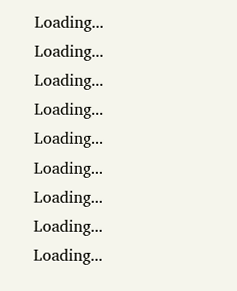Loading...
Loading...
Loading...
Loading...
Loading...
Loading...
Loading...
Loading...
Loading...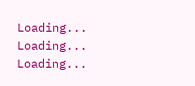Loading...
Loading...
Loading...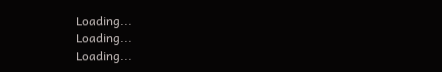Loading...
Loading...
Loading...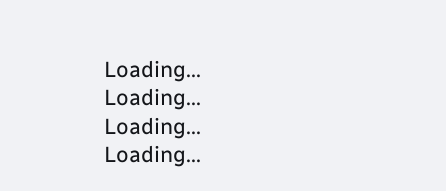Loading...
Loading...
Loading...
Loading...